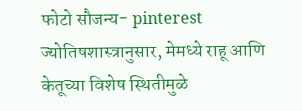फोटो सौजन्य- pinterest
ज्योतिषशास्त्रानुसार, मेमध्ये राहू आणि केतूच्या विशेष स्थितीमुळे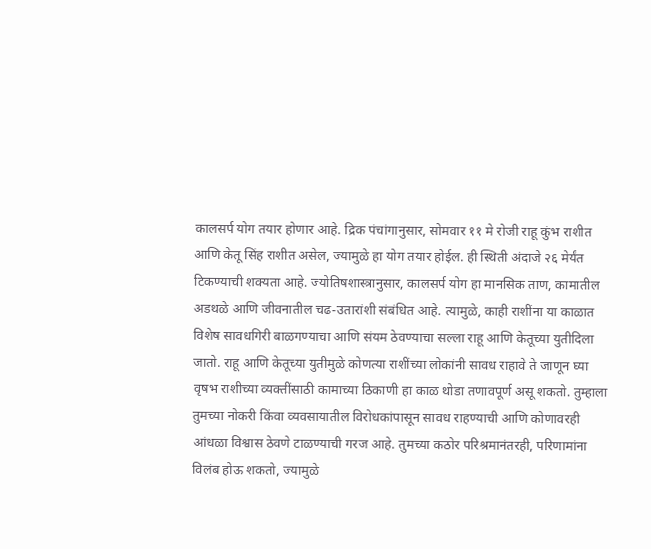कालसर्प योग तयार होणार आहे. द्रिक पंचांगानुसार, सोमवार ११ मे रोजी राहू कुंभ राशीत आणि केतू सिंह राशीत असेल, ज्यामुळे हा योग तयार होईल. ही स्थिती अंदाजे २६ मेर्यंत टिकण्याची शक्यता आहे. ज्योतिषशास्त्रानुसार, कालसर्प योग हा मानसिक ताण, कामातील अडथळे आणि जीवनातील चढ-उतारांशी संबंधित आहे. त्यामुळे, काही राशींना या काळात विशेष सावधगिरी बाळगण्याचा आणि संयम ठेवण्याचा सल्ला राहू आणि केतूच्या युतीदिला जातो. राहू आणि केतूच्या युतीमुळे कोणत्या राशींच्या लोकांनी सावध राहावे ते जाणून घ्या
वृषभ राशीच्या व्यक्तींसाठी कामाच्या ठिकाणी हा काळ थोडा तणावपूर्ण असू शकतो. तुम्हाला तुमच्या नोकरी किंवा व्यवसायातील विरोधकांपासून सावध राहण्याची आणि कोणावरही आंधळा विश्वास ठेवणे टाळण्याची गरज आहे. तुमच्या कठोर परिश्रमानंतरही, परिणामांना विलंब होऊ शकतो, ज्यामुळे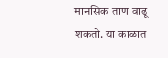मानसिक ताण वाढू शकतो. या काळात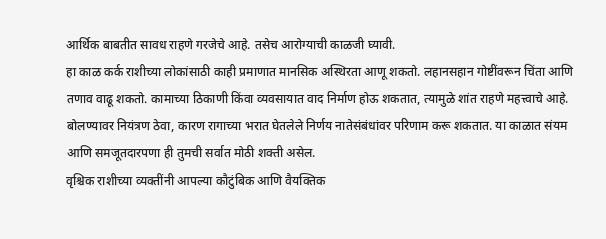आर्थिक बाबतीत सावध राहणे गरजेचे आहे. तसेच आरोग्याची काळजी घ्यावी.
हा काळ कर्क राशीच्या लोकांसाठी काही प्रमाणात मानसिक अस्थिरता आणू शकतो. लहानसहान गोष्टींवरून चिंता आणि तणाव वाढू शकतो. कामाच्या ठिकाणी किंवा व्यवसायात वाद निर्माण होऊ शकतात, त्यामुळे शांत राहणे महत्त्वाचे आहे. बोलण्यावर नियंत्रण ठेवा, कारण रागाच्या भरात घेतलेले निर्णय नातेसंबंधांवर परिणाम करू शकतात. या काळात संयम आणि समजूतदारपणा ही तुमची सर्वात मोठी शक्ती असेल.
वृश्चिक राशीच्या व्यक्तींनी आपल्या कौटुंबिक आणि वैयक्तिक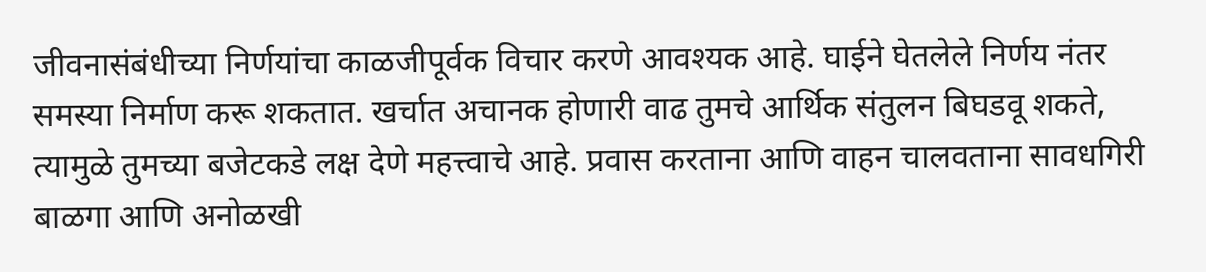जीवनासंबंधीच्या निर्णयांचा काळजीपूर्वक विचार करणे आवश्यक आहे. घाईने घेतलेले निर्णय नंतर समस्या निर्माण करू शकतात. खर्चात अचानक होणारी वाढ तुमचे आर्थिक संतुलन बिघडवू शकते, त्यामुळे तुमच्या बजेटकडे लक्ष देणे महत्त्वाचे आहे. प्रवास करताना आणि वाहन चालवताना सावधगिरी बाळगा आणि अनोळखी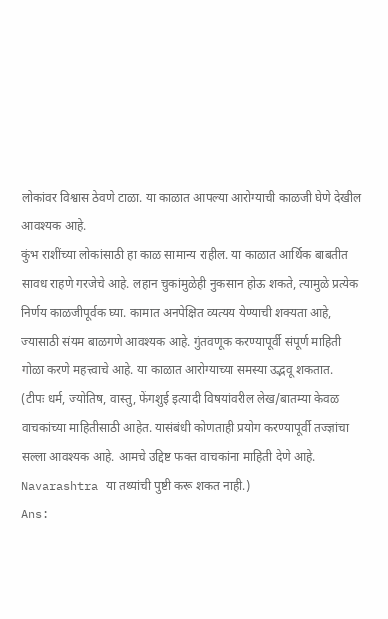लोकांवर विश्वास ठेवणे टाळा. या काळात आपल्या आरोग्याची काळजी घेणे देखील आवश्यक आहे.
कुंभ राशींच्या लोकांसाठी हा काळ सामान्य राहील. या काळात आर्थिक बाबतीत सावध राहणे गरजेचे आहे. लहान चुकांमुळेही नुकसान होऊ शकते, त्यामुळे प्रत्येक निर्णय काळजीपूर्वक घ्या. कामात अनपेक्षित व्यत्यय येण्याची शक्यता आहे, ज्यासाठी संयम बाळगणे आवश्यक आहे. गुंतवणूक करण्यापूर्वी संपूर्ण माहिती गोळा करणे महत्त्वाचे आहे. या काळात आरोग्याच्या समस्या उद्भवू शकतात.
(टीपः धर्म, ज्योतिष, वास्तु, फेंगशुई इत्यादी विषयांवरील लेख/बातम्या केवळ वाचकांच्या माहितीसाठी आहेत. यासंबंधी कोणताही प्रयोग करण्यापूर्वी तज्ज्ञांचा सल्ला आवश्यक आहे. आमचे उद्दिष्ट फक्त वाचकांना माहिती देणे आहे. Navarashtra या तथ्यांची पुष्टी करू शकत नाही.)
Ans: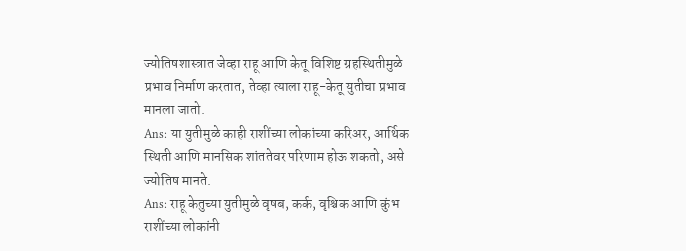ज्योतिषशास्त्रात जेव्हा राहू आणि केतू विशिष्ट ग्रहस्थितीमुळे प्रभाव निर्माण करतात, तेव्हा त्याला राहू-केतू युतीचा प्रभाव मानला जातो.
Ans: या युतीमुळे काही राशींच्या लोकांच्या करिअर, आर्थिक स्थिती आणि मानसिक शांततेवर परिणाम होऊ शकतो, असे ज्योतिष मानते.
Ans: राहू केतुच्या युतीमुळे वृषब, कर्क, वृश्चिक आणि कुंभ राशींच्या लोकांनी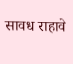सावध राहावे